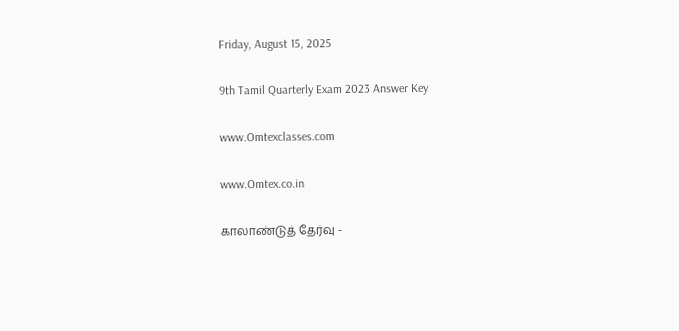Friday, August 15, 2025

9th Tamil Quarterly Exam 2023 Answer Key

www.Omtexclasses.com

www.Omtex.co.in

காலாண்டுத் தேர்வு -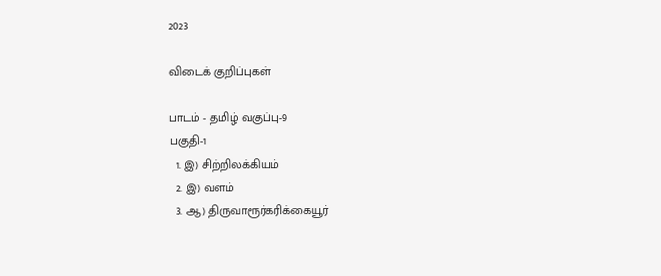2023

விடைக் குறிப்புகள்

பாடம் - தமிழ் வகுப்பு-9
பகுதி-1
  1. இ) சிற்றிலக்கியம்
  2. இ) வளம்
  3. ஆ) திருவாரூர்கரிக்கையூர்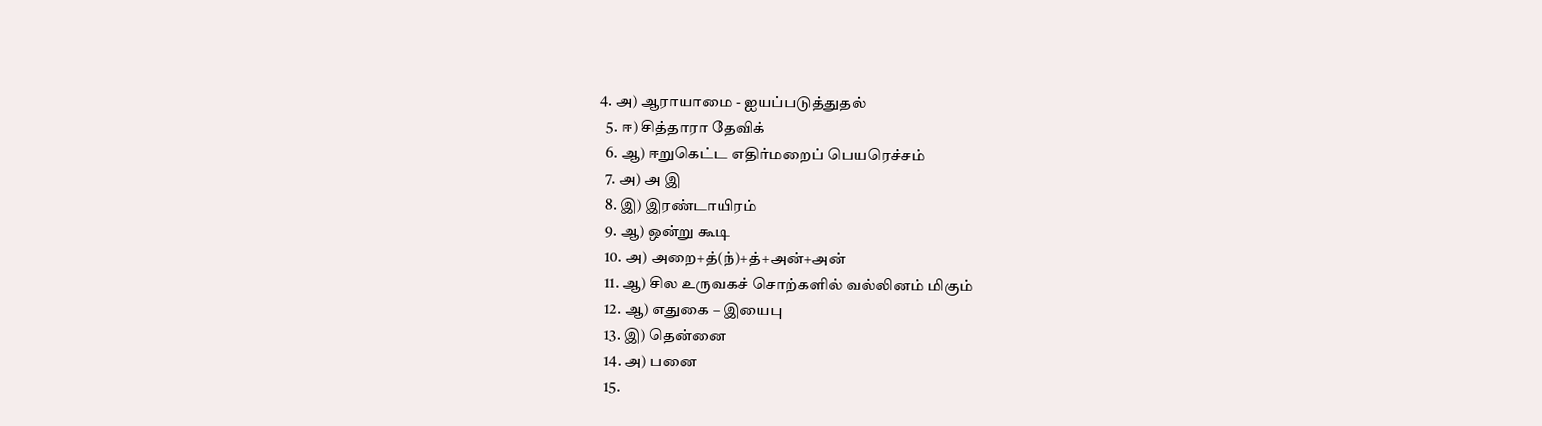4. அ) ஆராயாமை - ஐயப்படுத்துதல்
  5. ஈ) சித்தாரா தேவிக்
  6. ஆ) ஈறுகெட்ட எதிர்மறைப் பெயரெச்சம்
  7. அ) அ இ
  8. இ) இரண்டாயிரம்
  9. ஆ) ஒன்று கூடி
  10. அ) அறை+த்(ந்)+த்+அன்+அன்
  11. ஆ) சில உருவகச் சொற்களில் வல்லினம் மிகும்
  12. ஆ) எதுகை – இயைபு
  13. இ) தென்னை
  14. அ) பனை
  15.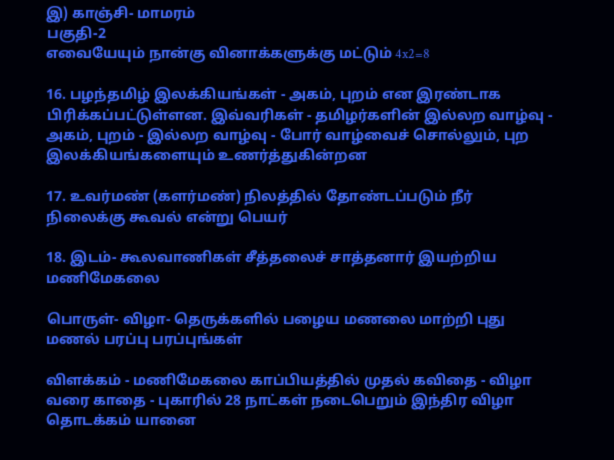இ) காஞ்சி- மாமரம்
பகுதி-2
எவையேயும் நான்கு வினாக்களுக்கு மட்டும் 4x2=8

16. பழந்தமிழ் இலக்கியங்கள் - அகம், புறம் என இரண்டாக பிரிக்கப்பட்டுள்ளன. இவ்வரிகள் - தமிழர்களின் இல்லற வாழ்வு - அகம், புறம் - இல்லற வாழ்வு - போர் வாழ்வைச் சொல்லும், புற இலக்கியங்களையும் உணர்த்துகின்றன

17. உவர்மண் (களர்மண்) நிலத்தில் தோண்டப்படும் நீர் நிலைக்கு கூவல் என்று பெயர்

18. இடம்- கூலவாணிகள் சீத்தலைச் சாத்தனார் இயற்றிய மணிமேகலை

பொருள்- விழா- தெருக்களில் பழைய மணலை மாற்றி புது மணல் பரப்பு பரப்புங்கள்

விளக்கம் - மணிமேகலை காப்பியத்தில் முதல் கவிதை - விழா வரை காதை - புகாரில் 28 நாட்கள் நடைபெறும் இந்திர விழா தொடக்கம் யானை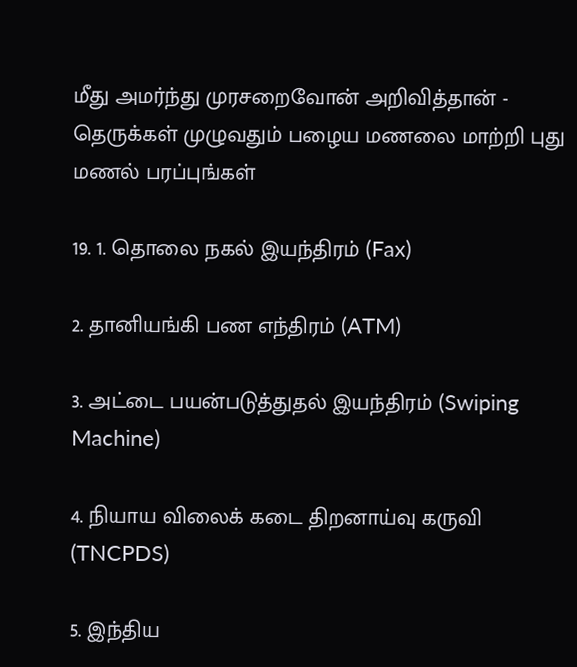மீது அமர்ந்து முரசறைவோன் அறிவித்தான் - தெருக்கள் முழுவதும் பழைய மணலை மாற்றி புது மணல் பரப்புங்கள்

19. 1. தொலை நகல் இயந்திரம் (Fax)

2. தானியங்கி பண எந்திரம் (ATM)

3. அட்டை பயன்படுத்துதல் இயந்திரம் (Swiping Machine)

4. நியாய விலைக் கடை திறனாய்வு கருவி (TNCPDS)

5. இந்திய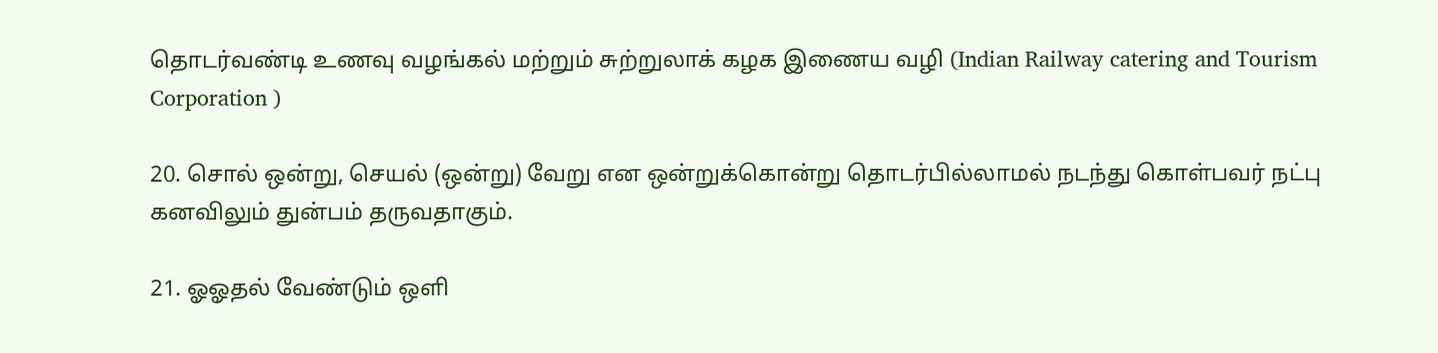தொடர்வண்டி உணவு வழங்கல் மற்றும் சுற்றுலாக் கழக இணைய வழி (Indian Railway catering and Tourism Corporation )

20. சொல் ஒன்று, செயல் (ஒன்று) வேறு என ஒன்றுக்கொன்று தொடர்பில்லாமல் நடந்து கொள்பவர் நட்பு கனவிலும் துன்பம் தருவதாகும்.

21. ஓஓதல் வேண்டும் ஒளி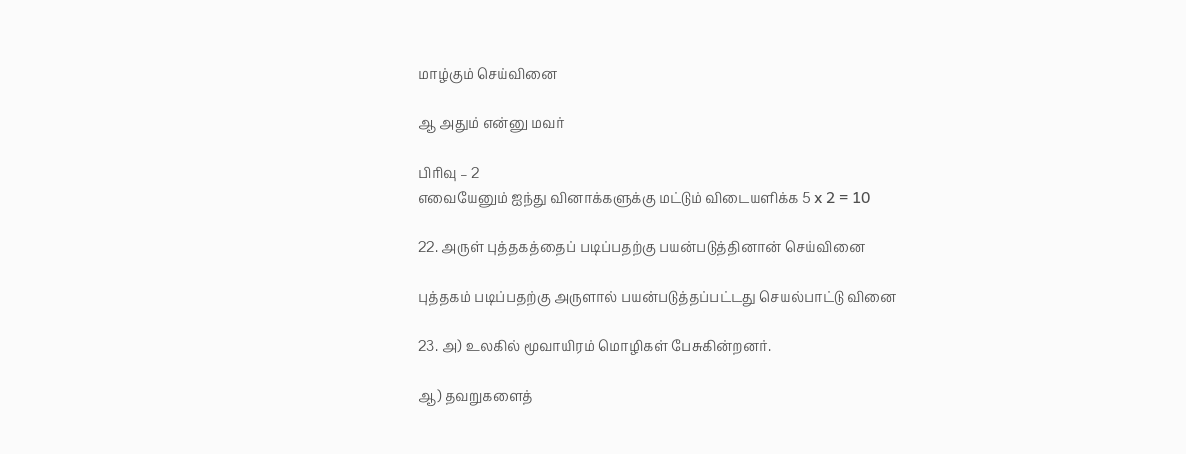மாழ்கும் செய்வினை

ஆ அதும் என்னு மவர்

பிரிவு – 2
எவையேனும் ஐந்து வினாக்களுக்கு மட்டும் விடையளிக்க 5 x 2 = 10

22. அருள் புத்தகத்தைப் படிப்பதற்கு பயன்படுத்தினான் செய்வினை

புத்தகம் படிப்பதற்கு அருளால் பயன்படுத்தப்பட்டது செயல்பாட்டு வினை

23. அ) உலகில் மூவாயிரம் மொழிகள் பேசுகின்றனர்.

ஆ) தவறுகளைத்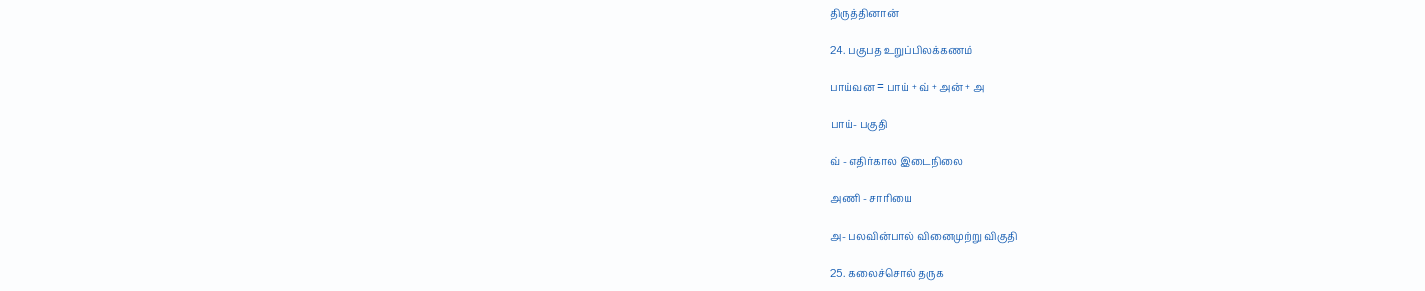திருத்தினான்

24. பகுபத உறுப்பிலக்கணம்

பாய்வன = பாய் + வ் + அன் + அ

பாய்- பகுதி

வ் - எதிர்கால இடைநிலை

அணி - சாரியை

அ- பலவின்பால் வினைமுற்று விகுதி

25. கலைச்சொல் தருக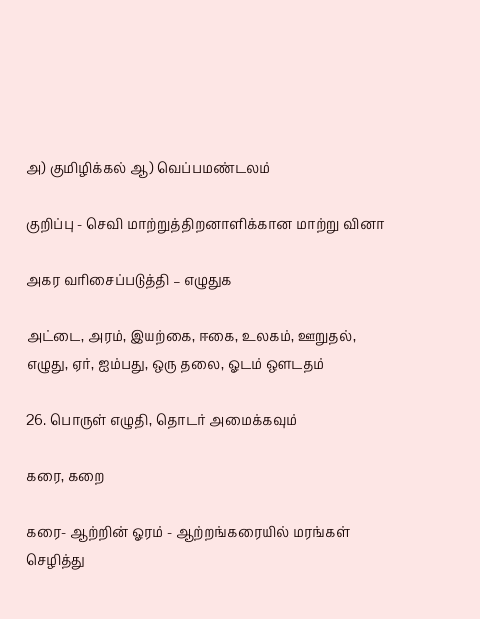அ) குமிழிக்கல் ஆ) வெப்பமண்டலம்

குறிப்பு - செவி மாற்றுத்திறனாளிக்கான மாற்று வினா

அகர வரிசைப்படுத்தி – எழுதுக

அட்டை, அரம், இயற்கை, ஈகை, உலகம், ஊறுதல், எழுது, ஏர், ஐம்பது, ஒரு தலை, ஓடம் ஔடதம்

26. பொருள் எழுதி, தொடர் அமைக்கவும்

கரை, கறை

கரை- ஆற்றின் ஓரம் - ஆற்றங்கரையில் மரங்கள் செழித்து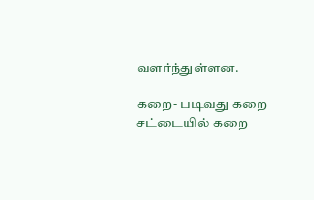வளர்ந்துள்ளன.

கறை- படிவது கறை சட்டையில் கறை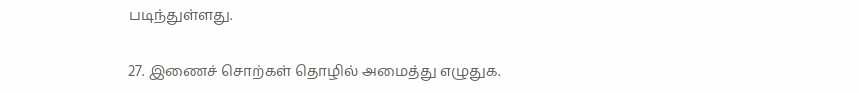படிந்துள்ளது.

27. இணைச் சொற்கள் தொழில் அமைத்து எழுதுக.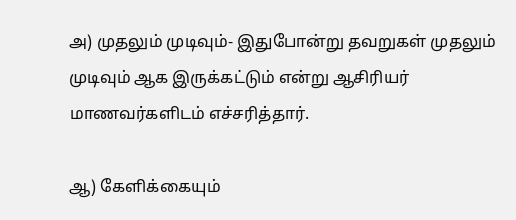அ) முதலும் முடிவும்- இதுபோன்று தவறுகள் முதலும் முடிவும் ஆக இருக்கட்டும் என்று ஆசிரியர் மாணவர்களிடம் எச்சரித்தார்.

ஆ) கேளிக்கையும்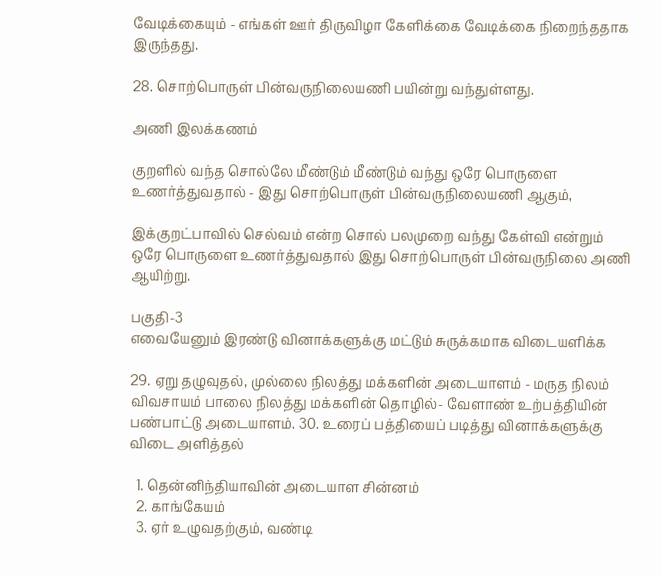வேடிக்கையும் - எங்கள் ஊர் திருவிழா கேளிக்கை வேடிக்கை நிறைந்ததாக இருந்தது.

28. சொற்பொருள் பின்வருநிலையணி பயின்று வந்துள்ளது.

அணி இலக்கணம்

குறளில் வந்த சொல்லே மீண்டும் மீண்டும் வந்து ஒரே பொருளை உணர்த்துவதால் - இது சொற்பொருள் பின்வருநிலையணி ஆகும்,

இக்குறட்பாவில் செல்வம் என்ற சொல் பலமுறை வந்து கேள்வி என்றும் ஒரே பொருளை உணர்த்துவதால் இது சொற்பொருள் பின்வருநிலை அணி ஆயிற்று.

பகுதி-3
எவையேனும் இரண்டு வினாக்களுக்கு மட்டும் சுருக்கமாக விடையளிக்க

29. ஏறு தழுவுதல், முல்லை நிலத்து மக்களின் அடையாளம் - மருத நிலம் விவசாயம் பாலை நிலத்து மக்களின் தொழில்- வேளாண் உற்பத்தியின் பண்பாட்டு அடையாளம். 30. உரைப் பத்தியைப் படித்து வினாக்களுக்கு விடை அளித்தல்

  1. தென்னிந்தியாவின் அடையாள சின்னம்
  2. காங்கேயம்
  3. ஏர் உழுவதற்கும், வண்டி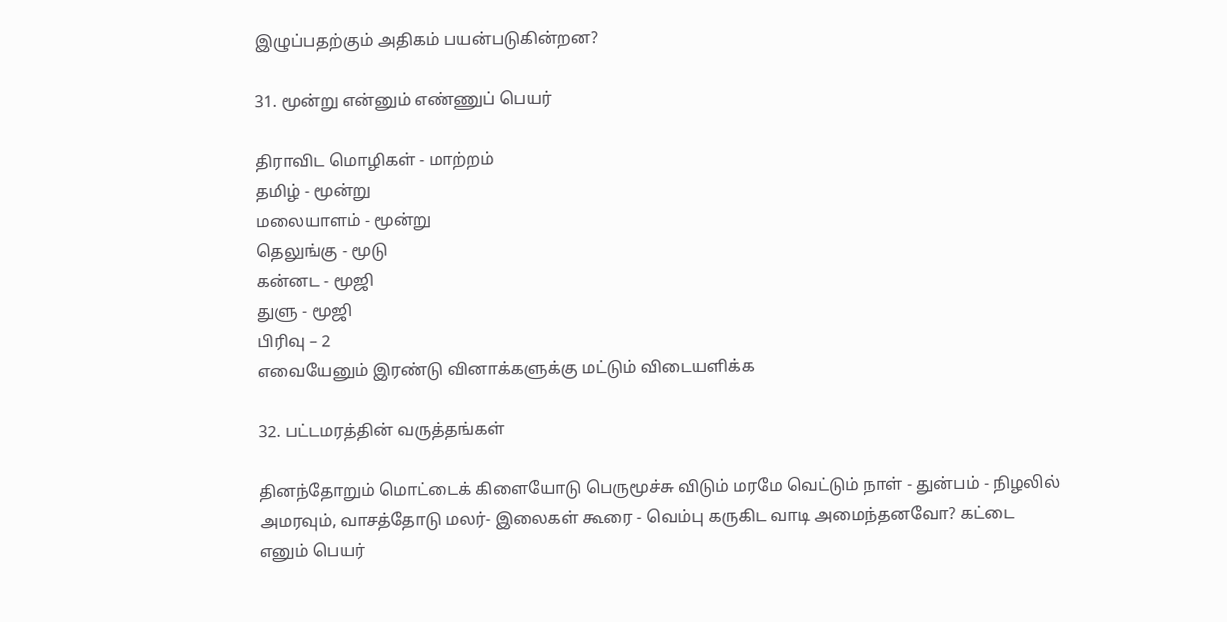இழுப்பதற்கும் அதிகம் பயன்படுகின்றன?

31. மூன்று என்னும் எண்ணுப் பெயர்

திராவிட மொழிகள் - மாற்றம்
தமிழ் - மூன்று
மலையாளம் - மூன்று
தெலுங்கு - மூடு
கன்னட - மூஜி
துளு - மூஜி
பிரிவு – 2
எவையேனும் இரண்டு வினாக்களுக்கு மட்டும் விடையளிக்க

32. பட்டமரத்தின் வருத்தங்கள்

தினந்தோறும் மொட்டைக் கிளையோடு பெருமூச்சு விடும் மரமே வெட்டும் நாள் - துன்பம் - நிழலில் அமரவும், வாசத்தோடு மலர்- இலைகள் கூரை - வெம்பு கருகிட வாடி அமைந்தனவோ? கட்டை எனும் பெயர்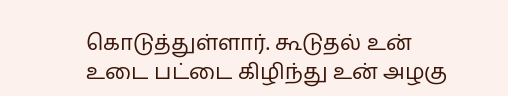கொடுத்துள்ளார். கூடுதல் உன் உடை பட்டை கிழிந்து உன் அழகு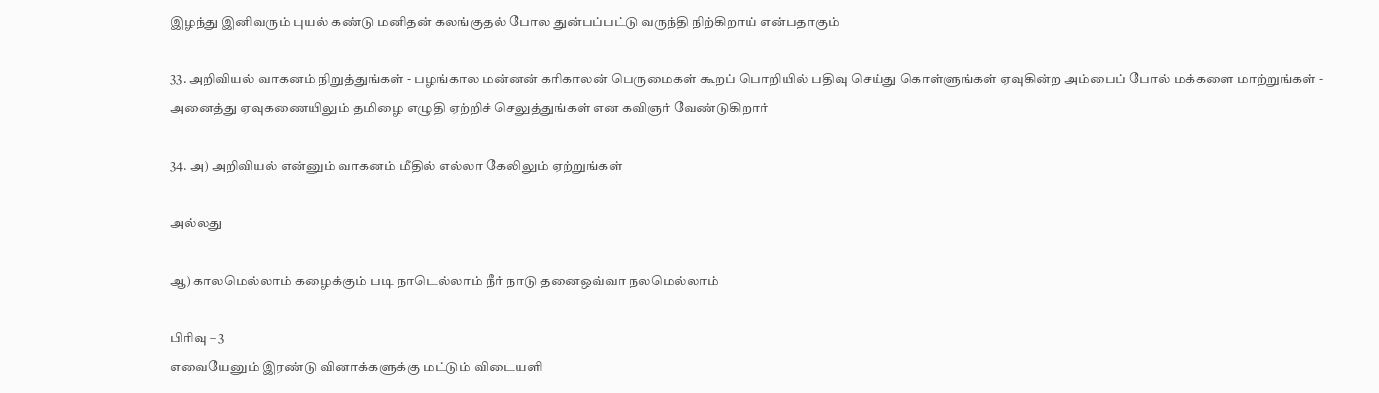இழந்து இனிவரும் புயல் கண்டு மனிதன் கலங்குதல் போல துன்பப்பட்டு வருந்தி நிற்கிறாய் என்பதாகும்

33. அறிவியல் வாகனம் நிறுத்துங்கள் - பழங்கால மன்னன் கரிகாலன் பெருமைகள் கூறப் பொறியில் பதிவு செய்து கொள்ளுங்கள் ஏவுகின்ற அம்பைப் போல் மக்களை மாற்றுங்கள் - அனைத்து ஏவுகணையிலும் தமிழை எழுதி ஏற்றிச் செலுத்துங்கள் என கவிஞர் வேண்டுகிறார்

34. அ) அறிவியல் என்னும் வாகனம் மீதில் எல்லா கேலிலும் ஏற்றுங்கள்

அல்லது

ஆ) காலமெல்லாம் கழைக்கும் படி நாடெல்லாம் நீர் நாடு தனைஒவ்வா நலமெல்லாம்

பிரிவு – 3
எவையேனும் இரண்டு வினாக்களுக்கு மட்டும் விடையளி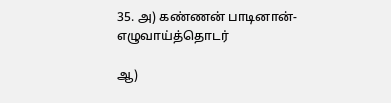35. அ) கண்ணன் பாடினான்- எழுவாய்த்தொடர்

ஆ)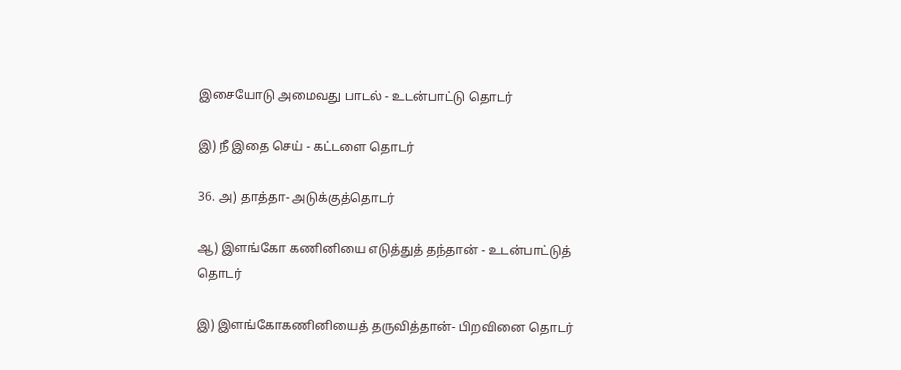இசையோடு அமைவது பாடல் - உடன்பாட்டு தொடர்

இ) நீ இதை செய் - கட்டளை தொடர்

36. அ) தாத்தா- அடுக்குத்தொடர்

ஆ) இளங்கோ கணினியை எடுத்துத் தந்தான் - உடன்பாட்டுத் தொடர்

இ) இளங்கோகணினியைத் தருவித்தான்- பிறவினை தொடர்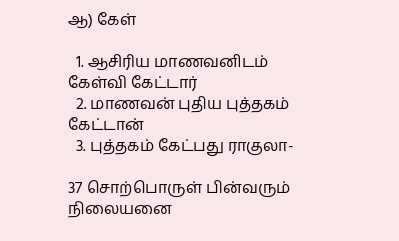ஆ) கேள்

  1. ஆசிரிய மாணவனிடம் கேள்வி கேட்டார்
  2. மாணவன் புதிய புத்தகம் கேட்டான்
  3. புத்தகம் கேட்பது ராகுலா-

37 சொற்பொருள் பின்வரும் நிலையனை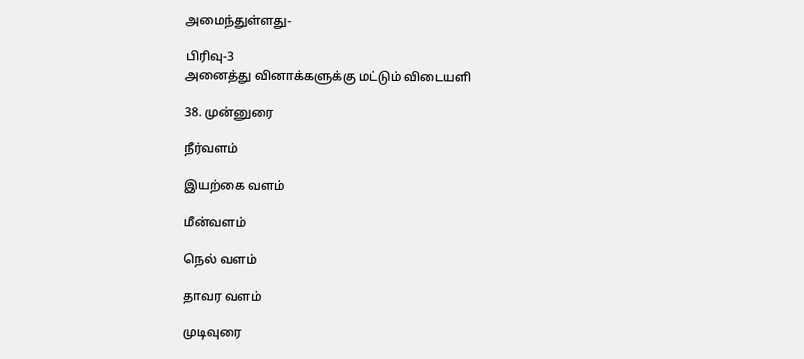அமைந்துள்ளது-

பிரிவு-3
அனைத்து வினாக்களுக்கு மட்டும் விடையளி

38. முன்னுரை

நீர்வளம்

இயற்கை வளம்

மீன்வளம்

நெல் வளம்

தாவர வளம்

முடிவுரை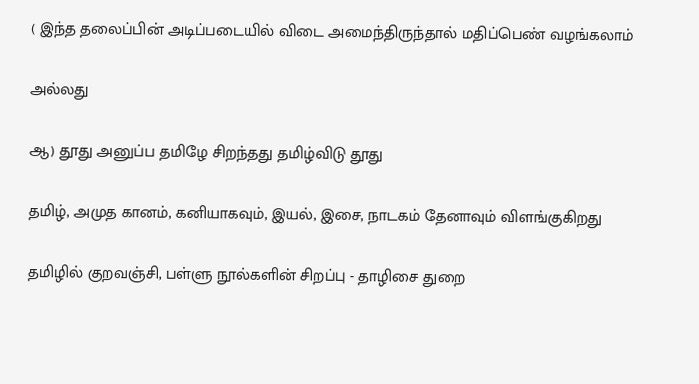( இந்த தலைப்பின் அடிப்படையில் விடை அமைந்திருந்தால் மதிப்பெண் வழங்கலாம்

அல்லது

ஆ) தூது அனுப்ப தமிழே சிறந்தது தமிழ்விடு தூது

தமிழ், அமுத கானம், கனியாகவும், இயல், இசை, நாடகம் தேனாவும் விளங்குகிறது

தமிழில் குறவஞ்சி, பள்ளு நூல்களின் சிறப்பு - தாழிசை துறை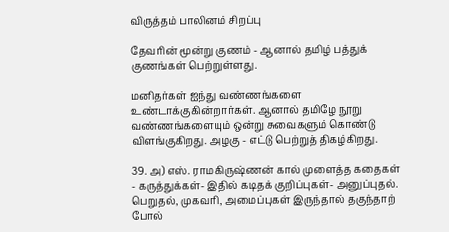விருத்தம் பாலினம் சிறப்பு

தேவரின் மூன்று குணம் - ஆனால் தமிழ் பத்துக் குணங்கள் பெற்றுள்ளது.

மனிதர்கள் ஐந்து வண்ணங்களை உண்டாக்குகின்றார்கள். ஆனால் தமிழே நூறு வண்ணங்களையும் ஒன்று சுவைகளும் கொண்டு விளங்குகிறது. அழகு - எட்டு பெற்றுத் திகழ்கிறது.

39. அ) எஸ். ராமகிருஷ்ணன் கால் முளைத்த கதைகள் - கருத்துக்கள்- இதில் கடிதக் குறிப்புகள்- அனுப்புதல். பெறுதல், முகவரி, அமைப்புகள் இருந்தால் தகுந்தாற் போல்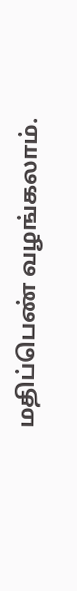மதிப்பெண் வழங்கலாம்.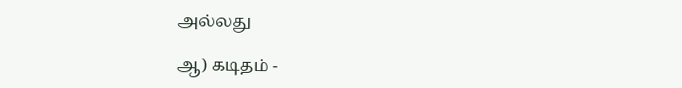அல்லது

ஆ) கடிதம் -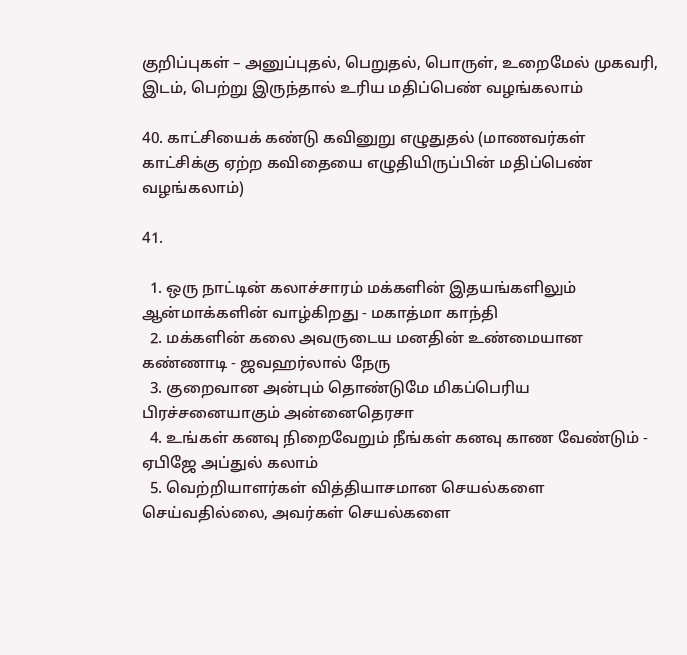குறிப்புகள் – அனுப்புதல், பெறுதல், பொருள், உறைமேல் முகவரி, இடம், பெற்று இருந்தால் உரிய மதிப்பெண் வழங்கலாம்

40. காட்சியைக் கண்டு கவினுறு எழுதுதல் (மாணவர்கள் காட்சிக்கு ஏற்ற கவிதையை எழுதியிருப்பின் மதிப்பெண் வழங்கலாம்)

41.

  1. ஒரு நாட்டின் கலாச்சாரம் மக்களின் இதயங்களிலும் ஆன்மாக்களின் வாழ்கிறது - மகாத்மா காந்தி
  2. மக்களின் கலை அவருடைய மனதின் உண்மையான கண்ணாடி - ஜவஹர்லால் நேரு
  3. குறைவான அன்பும் தொண்டுமே மிகப்பெரிய பிரச்சனையாகும் அன்னைதெரசா
  4. உங்கள் கனவு நிறைவேறும் நீங்கள் கனவு காண வேண்டும் - ஏபிஜே அப்துல் கலாம்
  5. வெற்றியாளர்கள் வித்தியாசமான செயல்களை செய்வதில்லை, அவர்கள் செயல்களை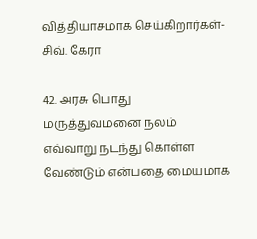வித்தியாசமாக செய்கிறார்கள்- சிவ். கேரா

42. அரசு பொது மருத்துவமனை நலம் எவ்வாறு நடந்து கொள்ள வேண்டும் என்பதை மையமாக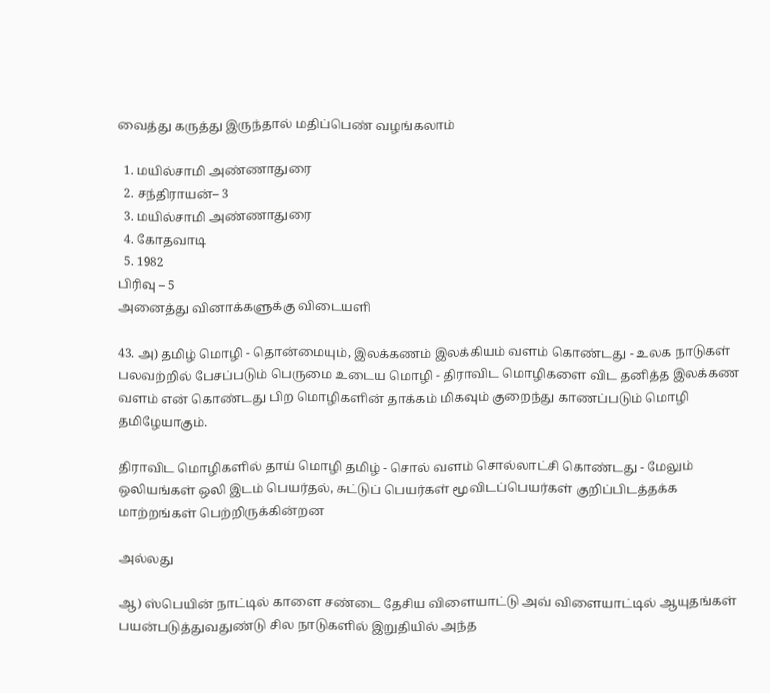வைத்து கருத்து இருந்தால் மதிப்பெண் வழங்கலாம்

  1. மயில்சாமி அண்ணாதுரை
  2. சந்திராயன்– 3
  3. மயில்சாமி அண்ணாதுரை
  4. கோதவாடி
  5. 1982
பிரிவு – 5
அனைத்து வினாக்களுக்கு விடையளி

43. அ) தமிழ் மொழி - தொன்மையும், இலக்கணம் இலக்கியம் வளம் கொண்டது - உலக நாடுகள் பலவற்றில் பேசப்படும் பெருமை உடைய மொழி - திராவிட மொழிகளை விட தனித்த இலக்கண வளம் என் கொண்டது பிற மொழிகளின் தாக்கம் மிகவும் குறைந்து காணப்படும் மொழி தமிழேயாகும்.

திராவிட மொழிகளில் தாய் மொழி தமிழ் - சொல் வளம் சொல்லாட்சி கொண்டது - மேலும் ஒலியங்கள் ஒலி இடம் பெயர்தல், சுட்டுப் பெயர்கள் மூவிடப்பெயர்கள் குறிப்பிடத்தக்க மாற்றங்கள் பெற்றிருக்கின்றன

அல்லது

ஆ) ஸ்பெயின் நாட்டில் காளை சண்டை தேசிய விளையாட்டு அவ் விளையாட்டில் ஆயுதங்கள் பயன்படுத்துவதுண்டு சில நாடுகளில் இறுதியில் அந்த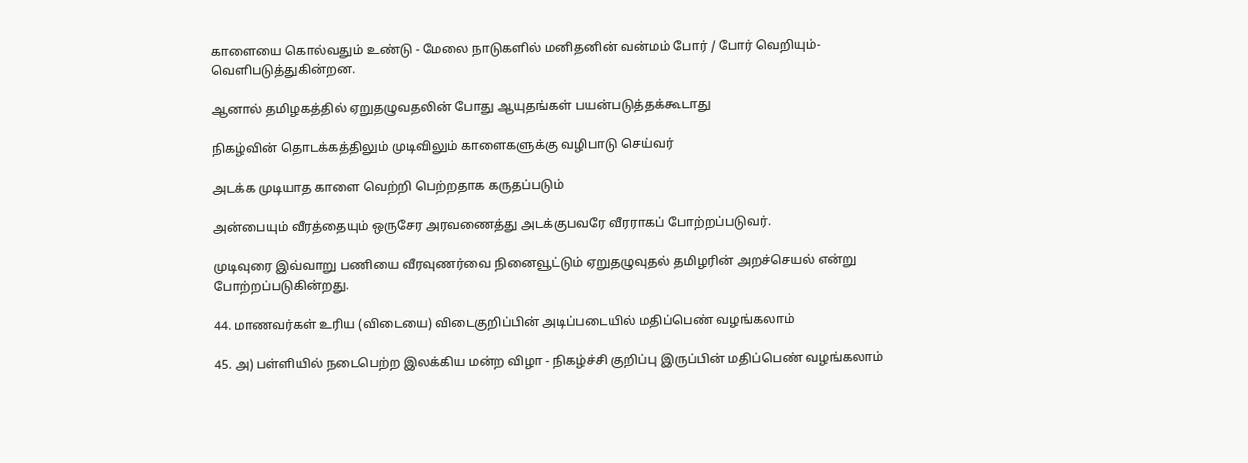காளையை கொல்வதும் உண்டு - மேலை நாடுகளில் மனிதனின் வன்மம் போர் / போர் வெறியும்- வெளிபடுத்துகின்றன.

ஆனால் தமிழகத்தில் ஏறுதழுவதலின் போது ஆயுதங்கள் பயன்படுத்தக்கூடாது

நிகழ்வின் தொடக்கத்திலும் முடிவிலும் காளைகளுக்கு வழிபாடு செய்வர்

அடக்க முடியாத காளை வெற்றி பெற்றதாக கருதப்படும்

அன்பையும் வீரத்தையும் ஒருசேர அரவணைத்து அடக்குபவரே வீரராகப் போற்றப்படுவர்.

முடிவுரை இவ்வாறு பணியை வீரவுணர்வை நினைவூட்டும் ஏறுதழுவுதல் தமிழரின் அறச்செயல் என்று போற்றப்படுகின்றது.

44. மாணவர்கள் உரிய (விடையை) விடைகுறிப்பின் அடிப்படையில் மதிப்பெண் வழங்கலாம்

45. அ) பள்ளியில் நடைபெற்ற இலக்கிய மன்ற விழா - நிகழ்ச்சி குறிப்பு இருப்பின் மதிப்பெண் வழங்கலாம்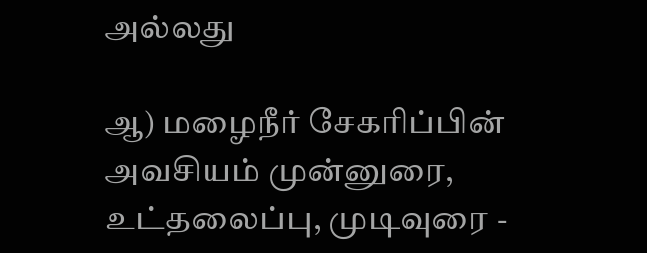அல்லது

ஆ) மழைநீர் சேகரிப்பின் அவசியம் முன்னுரை, உட்தலைப்பு, முடிவுரை -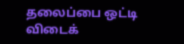தலைப்பை ஒட்டி விடைக்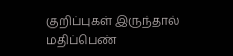குறிப்புகள் இருந்தால் மதிப்பெண்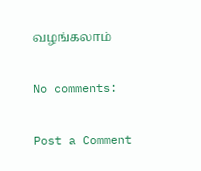வழங்கலாம்

No comments:

Post a Comment